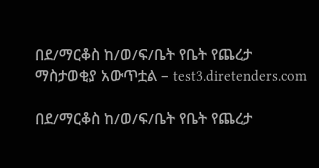በደ/ማርቆስ ከ/ወ/ፍ/ቤት የቤት የጨረታ ማስታወቂያ አውጥቷል – test3.diretenders.com

በደ/ማርቆስ ከ/ወ/ፍ/ቤት የቤት የጨረታ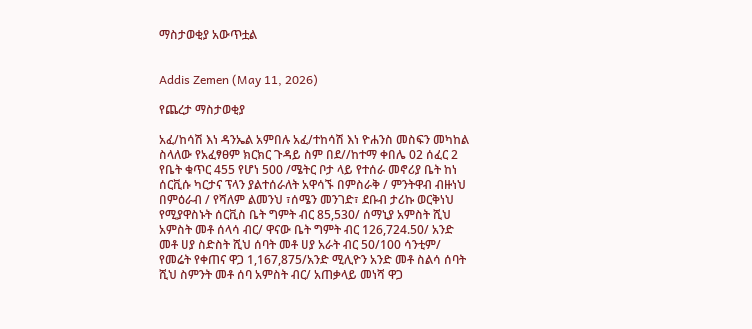ማስታወቂያ አውጥቷል


Addis Zemen (May 11, 2026)

የጨረታ ማስታወቂያ

አፈ/ከሳሽ እነ ዳንኤል አምበሉ አፈ/ተከሳሽ እነ ዮሐንስ መስፍን መካከል ስላለው የአፈፃፀም ክርክር ጉዳይ ስም በደ//ከተማ ቀበሌ 02 ሰፈር 2 የቤት ቁጥር 455 የሆነ 500 /ሜትር ቦታ ላይ የተሰራ መኖሪያ ቤት ከነ ሰርቪሱ ካርታና ፕላን ያልተሰራለት አዋሳኙ በምስራቅ / ምንትዋብ ብዙነህ በምዕራብ / የሻለም ልመንህ ፣ሰሜን መንገድ፣ ደቡብ ታሪኩ ወርቅነህ የሚያዋስኑት ሰርቪስ ቤት ግምት ብር 85,530/ ሰማኒያ አምስት ሺህ አምስት መቶ ሰላሳ ብር/ ዋናው ቤት ግምት ብር 126,724.50/ አንድ መቶ ሀያ ስድስት ሺህ ሰባት መቶ ሀያ አራት ብር 50/100 ሳንቲም/ የመሬት የቀጠና ዋጋ 1,167,875/አንድ ሚሊዮን አንድ መቶ ስልሳ ሰባት ሺህ ስምንት መቶ ሰባ አምስት ብር/ አጠቃላይ መነሻ ዋጋ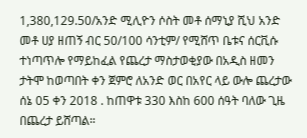1,380,129.50/አንድ ሚሊዮን ሶስት መቶ ሰማኒያ ሺህ አንድ መቶ ሀያ ዘጠኝ ብር 50/100 ሳንቲም/ የሚሸጥ ቤቱና ሰርቪሱ ተነጣጥሎ የማይከፈል የጨረታ ማስታወቂያው በአዲስ ዘመን ታትሞ ከወጣበት ቀን ጀምሮ ለአንድ ወር በአየር ላይ ውሎ ጨረታው ሰኔ 05 ቀን 2018 . ከጠዋቱ 330 እስከ 600 ሰዓት ባለው ጊዜ በጨረታ ይሸጣል።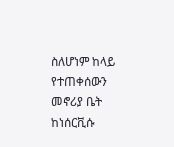ስለሆነም ከላይ የተጠቀሰውን መኖሪያ ቤት ከነሰርቪሱ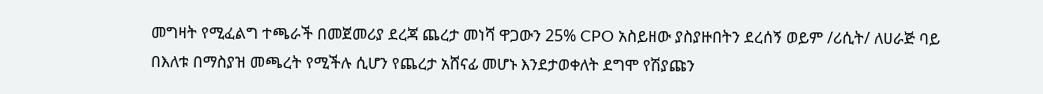መግዛት የሚፈልግ ተጫራች በመጀመሪያ ደረጃ ጨረታ መነሻ ዋጋውን 25% CPO አስይዘው ያስያዙበትን ደረሰኝ ወይም /ሪሲት/ ለሀራጅ ባይ በእለቱ በማስያዝ መጫረት የሚችሉ ሲሆን የጨረታ አሸናፊ መሆኑ እንደታወቀለት ደግሞ የሽያጩን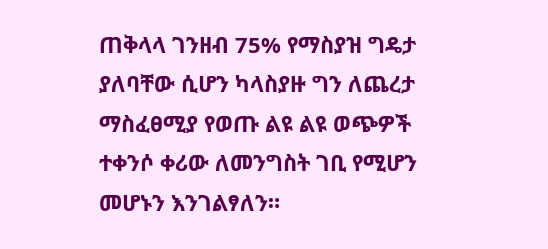ጠቅላላ ገንዘብ 75% የማስያዝ ግዴታ ያለባቸው ሲሆን ካላስያዙ ግን ለጨረታ ማስፈፀሚያ የወጡ ልዩ ልዩ ወጭዎች ተቀንሶ ቀሪው ለመንግስት ገቢ የሚሆን መሆኑን እንገልፃለን።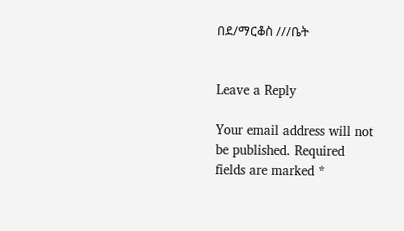በደ/ማርቆስ ///ቤት


Leave a Reply

Your email address will not be published. Required fields are marked *